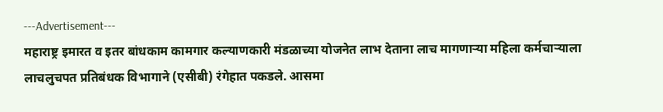---Advertisement---
महाराष्ट्र इमारत व इतर बांधकाम कामगार कल्याणकारी मंडळाच्या योजनेत लाभ देताना लाच मागणाऱ्या महिला कर्मचाऱ्याला लाचलुचपत प्रतिबंधक विभागाने (एसीबी) रंगेहात पकडले. आसमा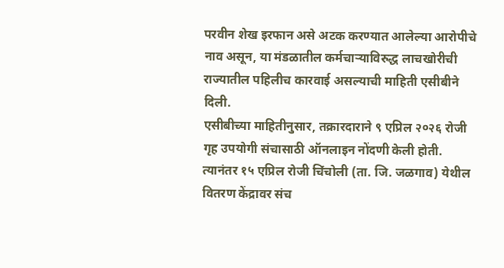परवीन शेख इरफान असे अटक करण्यात आलेल्या आरोपीचे नाव असून, या मंडळातील कर्मचाऱ्याविरुद्ध लाचखोरीची राज्यातील पहिलीच कारवाई असल्याची माहिती एसीबीने दिली.
एसीबीच्या माहितीनुसार, तक्रारदाराने ९ एप्रिल २०२६ रोजी गृह उपयोगी संचासाठी ऑनलाइन नोंदणी केली होती. त्यानंतर १५ एप्रिल रोजी चिंचोली (ता. जि. जळगाव) येथील वितरण केंद्रावर संच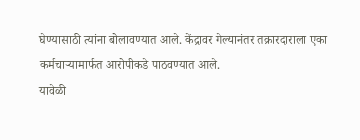घेण्यासाठी त्यांना बोलावण्यात आले. केंद्रावर गेल्यानंतर तक्रारदाराला एका कर्मचाऱ्यामार्फत आरोपीकडे पाठवण्यात आले.
यावेळी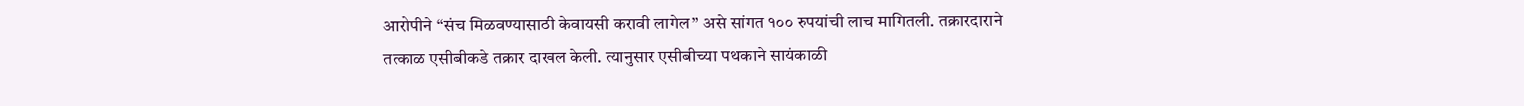आरोपीने “संच मिळवण्यासाठी केवायसी करावी लागेल” असे सांगत १०० रुपयांची लाच मागितली. तक्रारदाराने तत्काळ एसीबीकडे तक्रार दाखल केली. त्यानुसार एसीबीच्या पथकाने सायंकाळी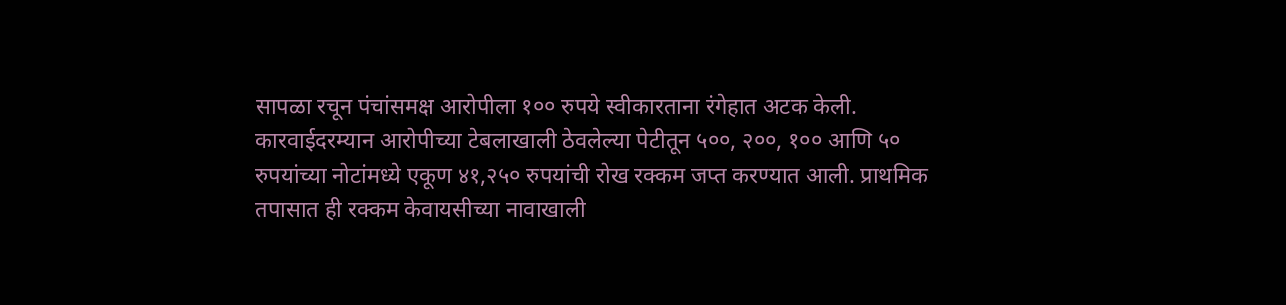सापळा रचून पंचांसमक्ष आरोपीला १०० रुपये स्वीकारताना रंगेहात अटक केली.
कारवाईदरम्यान आरोपीच्या टेबलाखाली ठेवलेल्या पेटीतून ५००, २००, १०० आणि ५० रुपयांच्या नोटांमध्ये एकूण ४१,२५० रुपयांची रोख रक्कम जप्त करण्यात आली. प्राथमिक तपासात ही रक्कम केवायसीच्या नावाखाली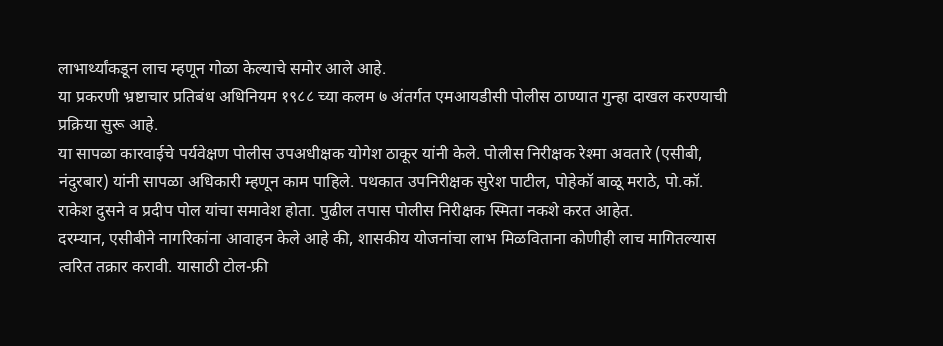लाभार्थ्यांकडून लाच म्हणून गोळा केल्याचे समोर आले आहे.
या प्रकरणी भ्रष्टाचार प्रतिबंध अधिनियम १९८८ च्या कलम ७ अंतर्गत एमआयडीसी पोलीस ठाण्यात गुन्हा दाखल करण्याची प्रक्रिया सुरू आहे.
या सापळा कारवाईचे पर्यवेक्षण पोलीस उपअधीक्षक योगेश ठाकूर यांनी केले. पोलीस निरीक्षक रेश्मा अवतारे (एसीबी, नंदुरबार) यांनी सापळा अधिकारी म्हणून काम पाहिले. पथकात उपनिरीक्षक सुरेश पाटील, पोहेकॉ बाळू मराठे, पो.कॉ. राकेश दुसने व प्रदीप पोल यांचा समावेश होता. पुढील तपास पोलीस निरीक्षक स्मिता नकशे करत आहेत.
दरम्यान, एसीबीने नागरिकांना आवाहन केले आहे की, शासकीय योजनांचा लाभ मिळविताना कोणीही लाच मागितल्यास त्वरित तक्रार करावी. यासाठी टोल-फ्री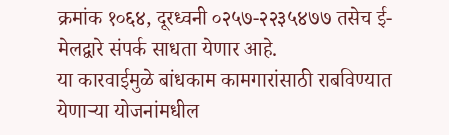क्रमांक १०६४, दूरध्वनी ०२५७-२२३५४७७ तसेच ई-मेलद्वारे संपर्क साधता येणार आहे.
या कारवाईमुळे बांधकाम कामगारांसाठी राबविण्यात येणाऱ्या योजनांमधील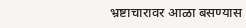भ्रष्टाचारावर आळा बसण्यास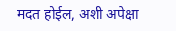मदत होईल, अशी अपेक्षा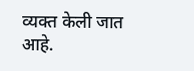व्यक्त केली जात आहे.